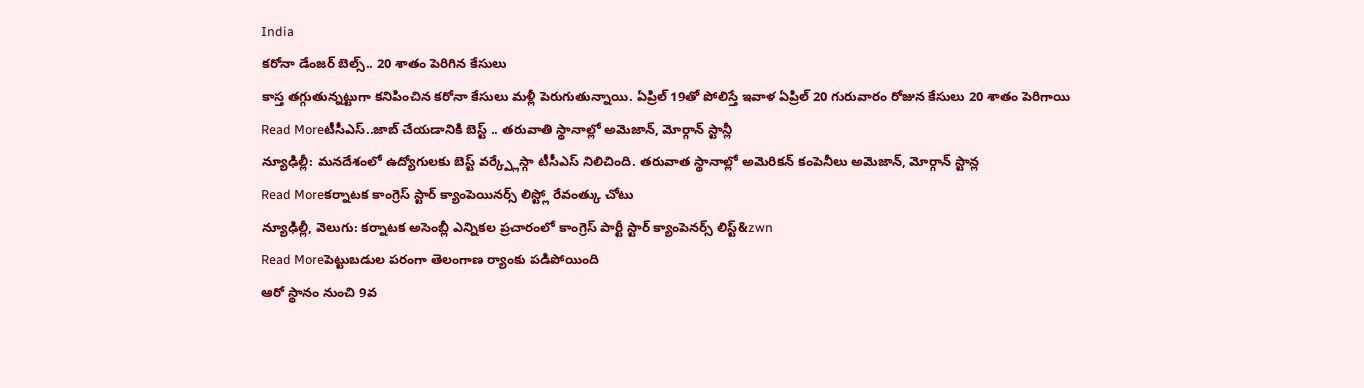India
కరోనా డేంజర్ బెల్స్.. 20 శాతం పెరిగిన కేసులు
కాస్త తగ్గుతున్నట్టుగా కనిపించిన కరోనా కేసులు మళ్లీ పెరుగుతున్నాయి. ఏప్రిల్ 19తో పోలిస్తే ఇవాళ ఏప్రిల్ 20 గురువారం రోజున కేసులు 20 శాతం పెరిగాయి
Read Moreటీసీఎస్..జాబ్ చేయడానికి బెస్ట్ .. తరువాతి స్థానాల్లో అమెజాన్, మోర్గాన్ స్టాన్లీ
న్యూఢిల్లీ: మనదేశంలో ఉద్యోగులకు బెస్ట్ వర్క్ప్లేస్గా టీసీఎస్ నిలిచింది. తరువాత స్థానాల్లో అమెరికన్ కంపెనీలు అమెజాన్, మోర్గాన్ స్టాన్ల
Read Moreకర్నాటక కాంగ్రెస్ స్టార్ క్యాంపెయినర్స్ లిస్ట్లో రేవంత్కు చోటు
న్యూఢిల్లీ, వెలుగు: కర్నాటక అసెంబ్లీ ఎన్నికల ప్రచారంలో కాంగ్రెస్ పార్టీ స్టార్ క్యాంపెనర్స్ లిస్ట్&zwn
Read Moreపెట్టుబడుల పరంగా తెలంగాణ ర్యాంకు పడిపోయింది
ఆరో స్థానం నుంచి 9వ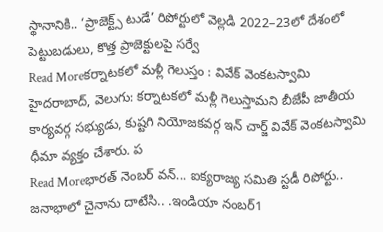స్థానానికి.. ‘ప్రాజెక్ట్స్ టుడే’ రిపోర్టులో వెల్లడి 2022–23లో దేశంలో పెట్టుబడులు, కొత్త ప్రాజెక్టులపై సర్వే
Read Moreకర్నాటకలో మళ్లీ గెలుస్తం : వివేక్ వెంకటస్వామి
హైదరాబాద్, వెలుగు: కర్నాటకలో మళ్లీ గెలుస్తామని బీజేపీ జాతీయ కార్యవర్గ సభ్యుడు, కుష్టగి నియోజకవర్గ ఇన్ చార్జ్ వివేక్ వెంకటస్వామి ధీమా వ్యక్తం చేశారు. ప
Read Moreభారత్ నెంబర్ వన్... ఐక్యరాజ్య సమితి స్టడీ రిపోర్టు..
జనాభాలో చైనాను దాటేసి.. .ఇండియా నంబర్1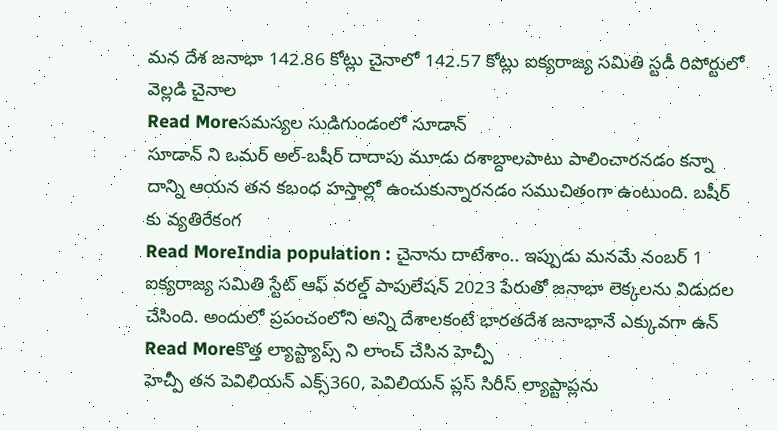మన దేశ జనాభా 142.86 కోట్లు చైనాలో 142.57 కోట్లు ఐక్యరాజ్య సమితి స్టడీ రిపోర్టులో వెల్లడి చైనాల
Read Moreసమస్యల సుడిగుండంలో సూడాన్
సూడాన్ ని ఒమర్ అల్-బషీర్ దాదాపు మూడు దశాబ్దాలపాటు పాలించారనడం కన్నా దాన్ని ఆయన తన కబంధ హస్తాల్లో ఉంచుకున్నారనడం సముచితంగా ఉంటుంది. బషీర్ కు వ్యతిరేకంగ
Read MoreIndia population : చైనాను దాటేశాం.. ఇప్పుడు మనమే నంబర్ 1
ఐక్యరాజ్య సమితి స్టేట్ ఆఫ్ వరల్డ్ పాపులేషన్ 2023 పేరుతో జనాభా లెక్కలను విడుదల చేసింది. అందులో ప్రపంచంలోని అన్ని దేశాలకంటే భారతదేశ జనాభానే ఎక్కువగా ఉన్
Read Moreకొత్త ల్యాప్ట్యాప్స్ ని లాంచ్ చేసిన హెచ్పీ
హెచ్పీ తన పెవిలియన్ ఎక్స్360, పెవిలియన్ ప్లస్ సిరీస్ ల్యాప్టాప్లను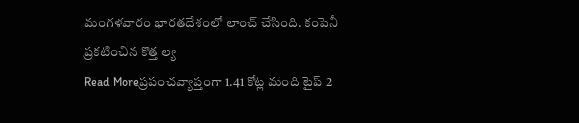మంగళవారం భారతదేశంలో లాంచ్ చేసింది. కంపెనీ ప్రకటించిన కొత్త ల్య
Read Moreప్రపంచవ్యాప్తంగా 1.41 కోట్ల మంది టైప్ 2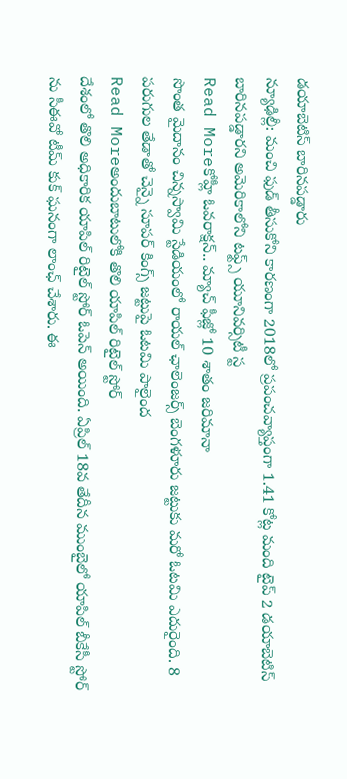డయాబెటిస్ బారినపడ్డారు
న్యూఢిల్లీ: మంచి ఫుడ్ తీసుకోని కారణంగా 2018లో ప్రపంచవ్యాప్తంగా 1.41 కోట్ల మంది టైప్ 2 డయాబెటిస్ బారినపడ్డారని అమెరికాలోని టఫ్ట్స్ యూనివర్సిటీ స్ట
Read Moreకోహ్లీ ఓవరాక్షన్.. మ్యాచ్ ఫీజ్లో 10 శాతం జరిమానా
సొంత మైదానం చిన్నస్వామి స్టేడియంలో రాయల్ ఛాలెంజర్స్ బెంగళూరు జట్టుకు మరో ఓటమి ఎదురైంది. 8 పరుగుల తేడాతో చెన్నై సూపర్ కింగ్స్ జట్టుపై ఓటమి పాలైంద
Read Moreఅందుబాటులోకి తొలి యాపిల్ రిటైల్ స్టోర్
దేశంలో తొలి అధికారిక యాపిల్ రిటైల్ స్టోర్ ఓపెన్ అయింది. ఏప్రిల్ 18వ తేదీన ముంబైలో యాపిల్ బీకేసీ స్టోర్ ను సీఈవో టీమ్ కుక్ ఘనంగా లాంఛ్ చేశారు. ఈ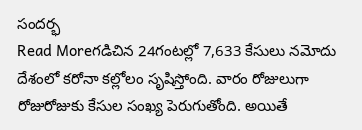సందర్భ
Read Moreగడిచిన 24గంటల్లో 7,633 కేసులు నమోదు
దేశంలో కరోనా కల్లోలం సృషిస్తోంది. వారం రోజులుగా రోజురోజుకు కేసుల సంఖ్య పెరుగుతోంది. అయితే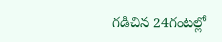గడిచిన 24గంటల్లో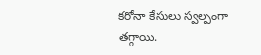కరోనా కేసులు స్వల్పంగా తగ్గాయి.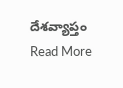దేశవ్యాప్తం
Read More